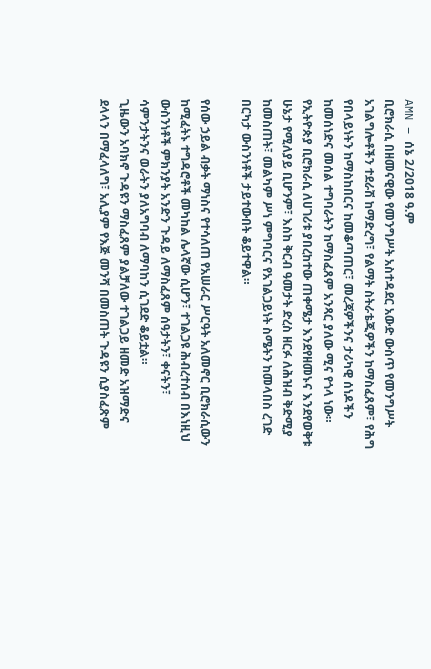AMN – ሰኔ 2/2018 ዓ.ም
ቢሮክራሲ በዘመናዊው የመንግሥት አስተዳደር አውድ ውስጥ የመንግሥት አገልግሎቶችን ተደራሽ ከማድረግ፣ የልማት ስትራቴጂዎችን ከማስፈጸም፣ የሕግ የበላይነትን ከማስከበርና ከመቆጣጠር፣ መረጃዎችንና ታሪካዊ ሰነዶችን ከመሰነድና መሰል ተግባራትን ከማስፈጸም አንጻር ያለው ሚና የጎላ ነው።
የኢትዮጵያ ቢሮክራሲ ለሀገሪቱ ያበረከተው ጠቀሜታ እንደየዘመኑና እንደየወቅቱ ሁኔታ የሚለያይ ቢሆንም፣ እስከ ቅርብ ዓመታት ድረስ ዘርፉ ለሕዝብ ቅድሚያ ከመስጠት፣ መልካም ሥነ ምግባርና የአገልጋይነት ስሜትን ከመላበስ ረገድ በርካታ ውስንነቶች ታይተውበት ቆይተዋል።

የሰው ኃይል ብቃት ማነስና የተሳለጠ የአሠራር ሥርዓት አለመኖር ቢሮክራሲውን ከሚፈትኑ ተግዳሮቶች መካከል ሌላኛው ሲሆን፣ ተገልጋዩ ሕብረተሰብ በእነዚህ ውስንነቶች ምክንያት አንድን ጉዳይ ለማስፈጸም ሰዓታትን፣ ቀናትን፣ ሳምንታትንና ወራትን ያለአግባብ ለማባከን ሲገደድ ቆይቷል።
ጊዜውን አባክኖ ጉዳዩን ማስፈጸም ያልቻለው ተገልጋይ ዘመድ አዝማድና ደላላን በማፈላለግ፣ አሊያም የእጅ መንሻ በመስጠት ጉዳዩን ሲያስፈጽም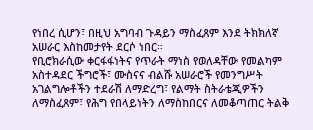የነበረ ሲሆን፣ በዚህ አግባብ ጉዳይን ማስፈጸም እንደ ትክክለኛ አሠራር እስከመታየት ደርሶ ነበር።
የቢሮክራሲው ቀርፋፋነትና የጥራት ማነስ የወለዳቸው የመልካም አስተዳደር ችግሮች፣ ሙስናና ብልሹ አሠራሮች የመንግሥት አገልግሎቶችን ተደራሽ ለማድረግ፣ የልማት ስትራቴጂዎችን ለማስፈጸም፣ የሕግ የበላይነትን ለማስከበርና ለመቆጣጠር ትልቅ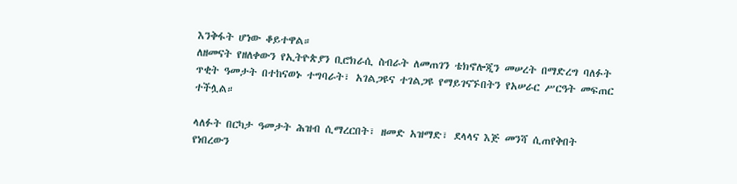እንቅፋት ሆነው ቆይተዋል።
ለዘመናት የዘለቀውን የኢትዮጵያን ቢሮክራሲ ስብራት ለመጠገን ቴክኖሎጂን መሠረት በማድረግ ባለፉት ጥቂት ዓመታት በተከናወኑ ተግባራት፣ አገልጋዩና ተገልጋዩ የማይገናኙበትን የአሠራር ሥርዓት መፍጠር ተችሏል።

ላለፉት በርካታ ዓመታት ሕዝብ ሲማረርበት፣ ዘመድ አዝማድ፣ ደላላና እጅ መንሻ ሲጠየቅበት የነበረውን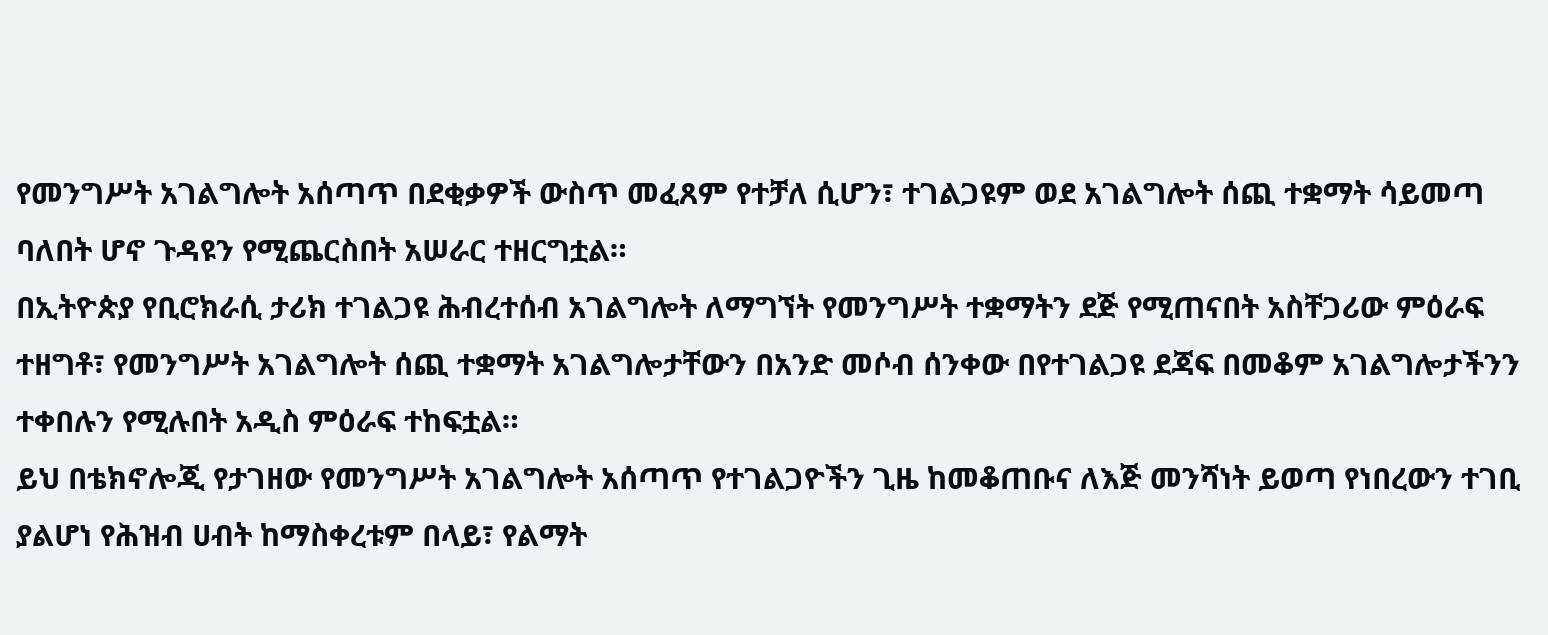የመንግሥት አገልግሎት አሰጣጥ በደቂቃዎች ውስጥ መፈጸም የተቻለ ሲሆን፣ ተገልጋዩም ወደ አገልግሎት ሰጪ ተቋማት ሳይመጣ ባለበት ሆኖ ጉዳዩን የሚጨርስበት አሠራር ተዘርግቷል።
በኢትዮጵያ የቢሮክራሲ ታሪክ ተገልጋዩ ሕብረተሰብ አገልግሎት ለማግኘት የመንግሥት ተቋማትን ደጅ የሚጠናበት አስቸጋሪው ምዕራፍ ተዘግቶ፣ የመንግሥት አገልግሎት ሰጪ ተቋማት አገልግሎታቸውን በአንድ መሶብ ሰንቀው በየተገልጋዩ ደጃፍ በመቆም አገልግሎታችንን ተቀበሉን የሚሉበት አዲስ ምዕራፍ ተከፍቷል።
ይህ በቴክኖሎጂ የታገዘው የመንግሥት አገልግሎት አሰጣጥ የተገልጋዮችን ጊዜ ከመቆጠቡና ለእጅ መንሻነት ይወጣ የነበረውን ተገቢ ያልሆነ የሕዝብ ሀብት ከማስቀረቱም በላይ፣ የልማት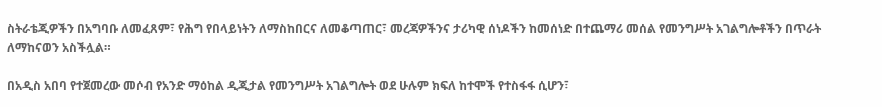ስትራቴጂዎችን በአግባቡ ለመፈጸም፣ የሕግ የበላይነትን ለማስከበርና ለመቆጣጠር፣ መረጃዎችንና ታሪካዊ ሰነዶችን ከመሰነድ በተጨማሪ መሰል የመንግሥት አገልግሎቶችን በጥራት ለማከናወን አስችሏል።

በአዲስ አበባ የተጀመረው መሶብ የአንድ ማዕከል ዲጂታል የመንግሥት አገልግሎት ወደ ሁሉም ክፍለ ከተሞች የተስፋፋ ሲሆን፣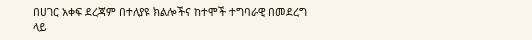በሀገር አቀፍ ደረጃም በተለያዩ ክልሎችና ከተሞች ተግባራዊ በመደረግ ላይ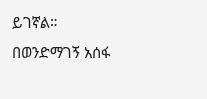ይገኛል።
በወንድማገኝ አሰፋ